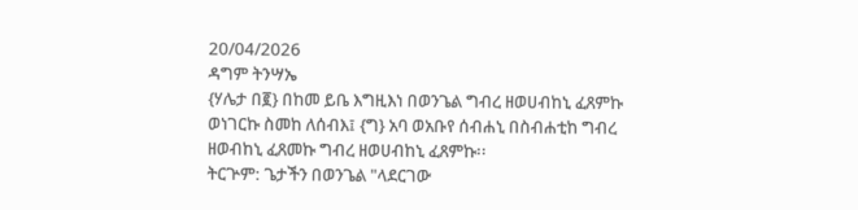20/04/2026
ዳግም ትንሣኤ
{ሃሌታ በ፪} በከመ ይቤ እግዚእነ በወንጌል ግብረ ዘወሀብከኒ ፈጸምኩ
ወነገርኩ ስመከ ለሰብእ፤ {ግ} አባ ወአቡየ ሰብሐኒ በስብሐቲከ ግብረ
ዘወብከኒ ፈጸመኩ ግብረ ዘወሀብከኒ ፈጸምኩ፡፡
ትርጕም: ጌታችን በወንጌል "ላደርገው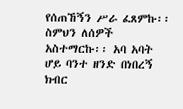የሰጠኸኝን ሥራ ፈጸምኩ፡፡
ስምህን ለሰዎች አስተማርኩ፡፡ አባ አባት ሆይ ባንተ ዘንድ በነበረኝ ክብር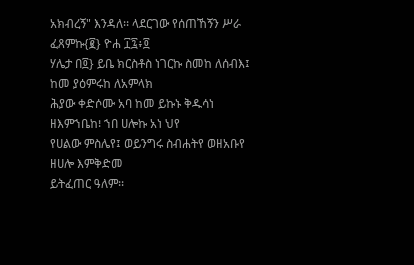አክብረኝ" እንዳለ፡፡ ላደርገው የሰጠኸኝን ሥራ ፈጸምኩ{፪} ዮሐ ፲፯፥፬
ሃሌታ በ፬} ይቤ ክርስቶስ ነገርኩ ስመከ ለሰብእ፤ ከመ ያዕምሩከ ለአምላክ
ሕያው ቀድሶሙ አባ ከመ ይኩኑ ቅዱሳነ ዘእምኀቤከ፧ ኀበ ሀሎኩ አነ ህየ
የሀልው ምስሌየ፤ ወይንግሩ ስብሐትየ ወዘአቡየ ዘሀሎ እምቅድመ
ይትፈጠር ዓለም፡፡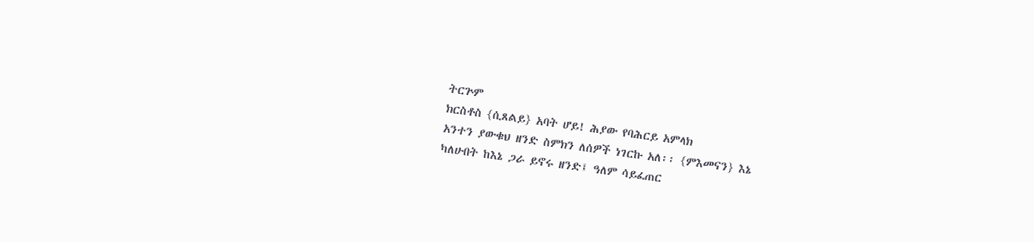ትርጕም
ክርስቶስ {ሲጸልይ} አባት ሆይ! ሕያው የባሕርይ አምላክ
አንተን ያውቁህ ዘንድ ስምክን ለሰዎች ነገርኩ አለ፡፡ {ምእመናን} እኔ
ካለሁበት ከእኔ ጋራ ይኖሩ ዘንድ፤ ዓለም ሳይፈጠር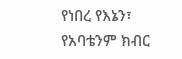የነበረ የእኔን፣
የአባቴንም ክብር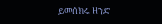ይመሰክሩ ዘንድ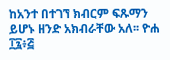ከአንተ በተገኘ ክብርም ፍጹማን
ይሆኑ ዘንድ አክብራቸው አለ፡፡ ዮሐ ፲፯፥፭